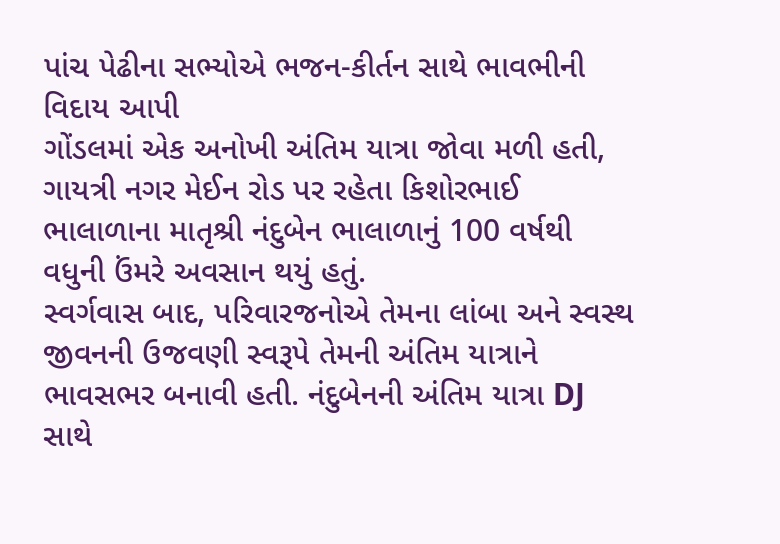પાંચ પેઢીના સભ્યોએ ભજન-કીર્તન સાથે ભાવભીની વિદાય આપી
ગોંડલમાં એક અનોખી અંતિમ યાત્રા જોવા મળી હતી, ગાયત્રી નગર મેઈન રોડ પર રહેતા કિશોરભાઈ ભાલાળાના માતૃશ્રી નંદુબેન ભાલાળાનું 100 વર્ષથી વધુની ઉંમરે અવસાન થયું હતું.
સ્વર્ગવાસ બાદ, પરિવારજનોએ તેમના લાંબા અને સ્વસ્થ જીવનની ઉજવણી સ્વરૂપે તેમની અંતિમ યાત્રાને ભાવસભર બનાવી હતી. નંદુબેનની અંતિમ યાત્રા DJ સાથે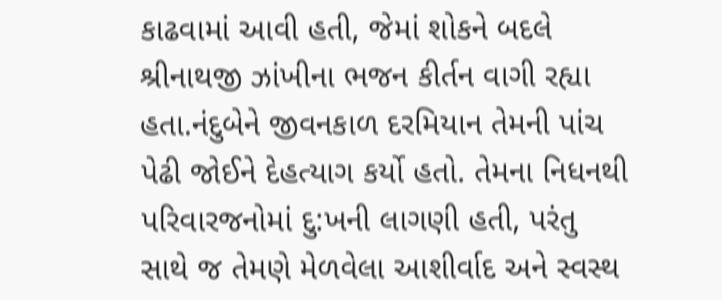કાઢવામાં આવી હતી, જેમાં શોકને બદલે શ્રીનાથજી ઝાંખીના ભજન કીર્તન વાગી રહ્યા હતા.નંદુબેને જીવનકાળ દરમિયાન તેમની પાંચ પેઢી જોઈને દેહત્યાગ કર્યો હતો. તેમના નિધનથી પરિવારજનોમાં દુ:ખની લાગણી હતી, પરંતુ સાથે જ તેમણે મેળવેલા આશીર્વાદ અને સ્વસ્થ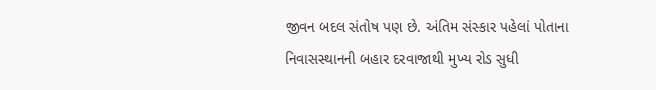જીવન બદલ સંતોષ પણ છે. અંતિમ સંસ્કાર પહેલાં પોતાના નિવાસસ્થાનની બહાર દરવાજાથી મુખ્ય રોડ સુધી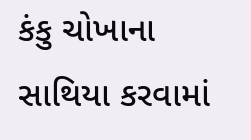કંકુ ચોખાના સાથિયા કરવામાં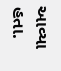આવ્યા હતા.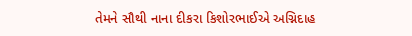તેમને સૌથી નાના દીકરા કિશોરભાઈએ અગ્નિદાહ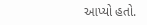આપ્યો હતો.